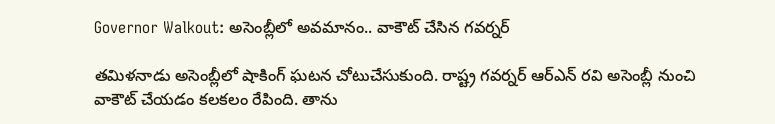Governor Walkout: అసెంబ్లీలో అవమానం.. వాకౌట్ చేసిన గవర్నర్

తమిళనాడు అసెంబ్లీలో షాకింగ్ ఘటన చోటుచేసుకుంది. రాష్ట్ర గవర్నర్‌ ఆర్‌ఎన్‌ రవి అసెంబ్లీ నుంచి వాకౌట్ చేయడం కలకలం రేపింది. తాను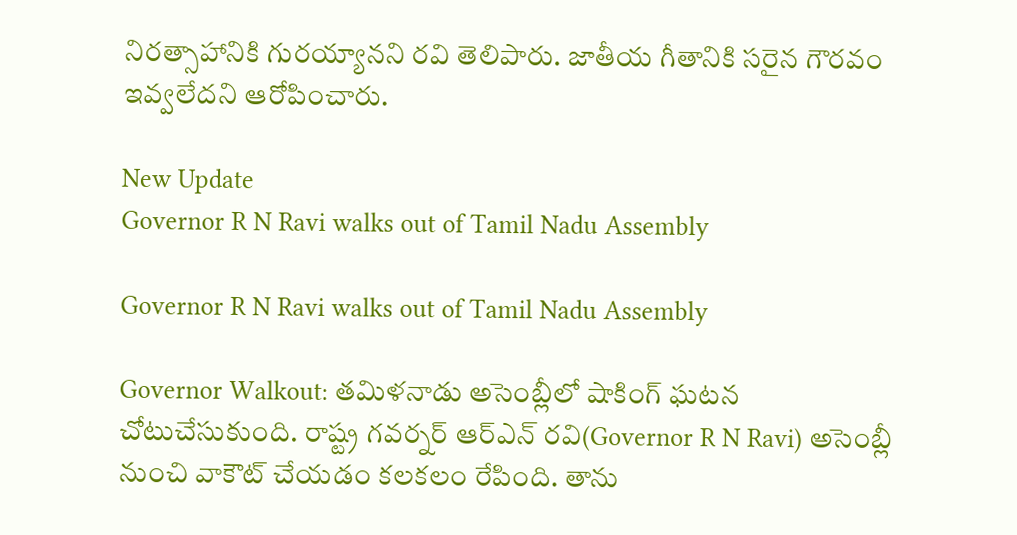నిరత్సాహానికి గురయ్యానని రవి తెలిపారు. జాతీయ గీతానికి సరైన గౌరవం ఇవ్వలేదని ఆరోపించారు.

New Update
Governor R N Ravi walks out of Tamil Nadu Assembly

Governor R N Ravi walks out of Tamil Nadu Assembly

Governor Walkout: తమిళనాడు అసెంబ్లీలో షాకింగ్ ఘటన చోటుచేసుకుంది. రాష్ట్ర గవర్నర్‌ ఆర్‌ఎన్‌ రవి(Governor R N Ravi) అసెంబ్లీ నుంచి వాకౌట్ చేయడం కలకలం రేపింది. తాను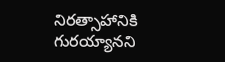నిరత్సాహానికి గురయ్యానని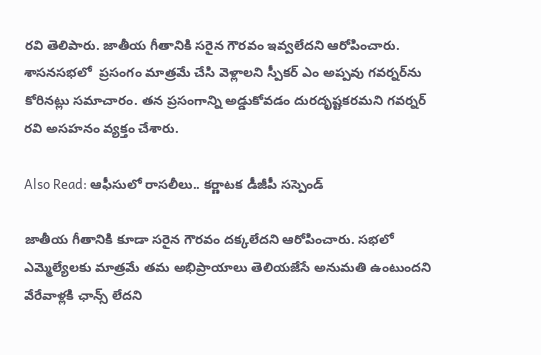రవి తెలిపారు. జాతీయ గీతానికి సరైన గౌరవం ఇవ్వలేదని ఆరోపించారు. శాసనసభలో  ప్రసంగం మాత్రమే చేసి వెళ్లాలని స్పీకర్‌ ఎం అప్పవు గవర్నర్‌ను కోరినట్లు సమాచారం. తన ప్రసంగాన్ని అడ్డుకోవడం దురదృష్టకరమని గవర్నర్‌ రవి అసహనం వ్యక్తం చేశారు.

Also Read: ఆఫీసులో రాసలీలు.. కర్ణాటక డీజీపీ సస్పెండ్

జాతీయ గీతానికి కూడా సరైన గౌరవం దక్కలేదని ఆరోపించారు. సభలో ఎమ్మెల్యేలకు మాత్రమే తమ అభిప్రాయాలు తెలియజేసే అనుమతి ఉంటుందని వేరేవాళ్లకి ఛాన్స్ లేదని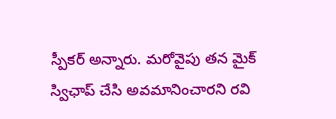స్పీకర్‌ అన్నారు. మరోవైపు తన మైక్‌ స్విఛాప్ చేసి అవమానించారని రవి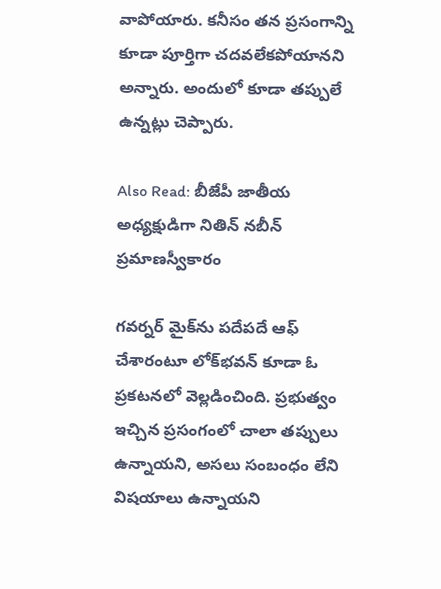వాపోయారు. కనీసం తన ప్రసంగాన్ని కూడా పూర్తిగా చదవలేకపోయానని అన్నారు. అందులో కూడా తప్పులే ఉన్నట్లు చెప్పారు.

Also Read: బీజేపీ జాతీయ అధ్యక్షుడిగా నితిన్ నబీన్ ప్రమాణస్వీకారం

గవర్నర్‌ మైక్‌ను పదేపదే ఆఫ్‌ చేశారంటూ లోక్‌భవన్‌ కూడా ఓ ప్రకటనలో వెల్లడించింది. ప్రభుత్వం ఇచ్చిన ప్రసంగంలో చాలా తప్పులు ఉన్నాయని, అసలు సంబంధం లేని విషయాలు ఉన్నాయని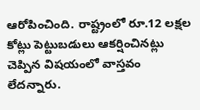ఆరోపించింది. రాష్ట్రంలో రూ.12 లక్షల కోట్లు పెట్టుబడులు ఆకర్షించినట్లు చెప్పిన విషయంలో వాస్తవం లేదన్నారు.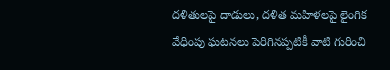దళితులపై దాడులు, దళిత మహిళలపై లైంగిక వేధింపు ఘటనలు పెరిగినప్పటికీ వాటి గురించి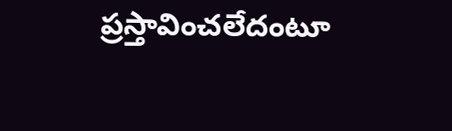ప్రస్తావించలేదంటూ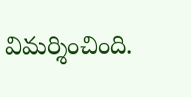విమర్శించింది.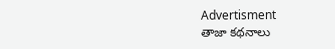Advertisment
తాజా కథనాలు